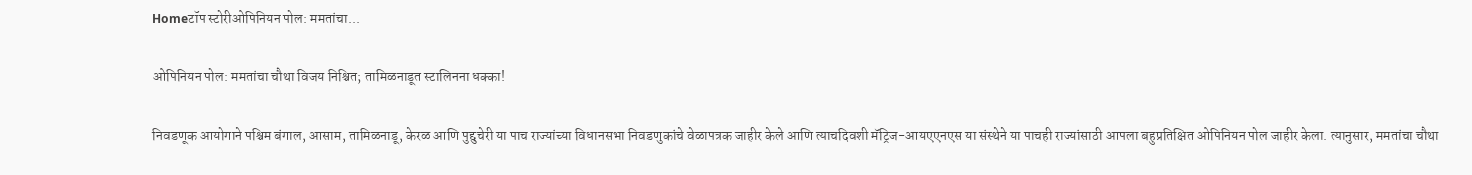Homeटॉप स्टोरीओपिनियन पोल: ममतांचा...

ओपिनियन पोल: ममतांचा चौथा विजय निश्चित; तामिळनाडूत स्टालिनना धक्का!

निवडणूक आयोगाने पश्चिम बंगाल, आसाम, तामिळनाडू, केरळ आणि पुद्दुचेरी या पाच राज्यांच्या विधानसभा निवडणुकांचे वेळापत्रक जाहीर केले आणि त्याचदिवशी मॅट्रिज-आयएएनएस या संस्थेने या पाचही राज्यांसाठी आपला बहुप्रतिक्षित ओपिनियन पोल जाहीर केला. त्यानुसार, ममतांचा चौथा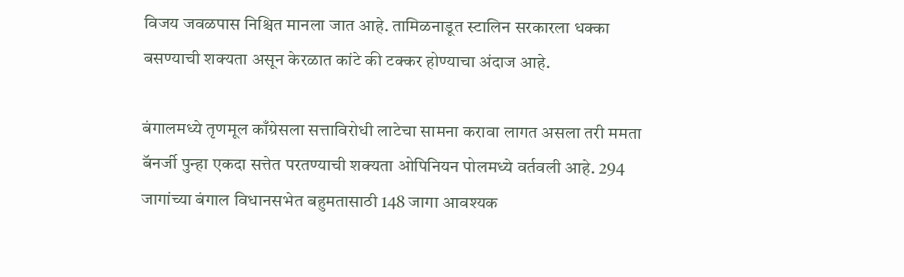विजय जवळपास निश्चित मानला जात आहे. तामिळनाडूत स्टालिन सरकारला धक्का बसण्याची शक्यता असून केरळात कांटे की टक्कर होण्याचा अंदाज आहे.

बंगालमध्ये तृणमूल काँग्रेसला सत्ताविरोधी लाटेचा सामना करावा लागत असला तरी ममता बॅनर्जी पुन्हा एकदा सत्तेत परतण्याची शक्यता ओपिनियन पोलमध्ये वर्तवली आहे. 294 जागांच्या बंगाल विधानसभेत बहुमतासाठी 148 जागा आवश्यक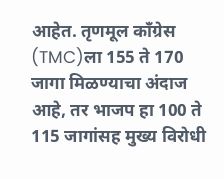आहेत. तृणमूल काँग्रेस (TMC)ला 155 ते 170 जागा मिळण्याचा अंदाज आहे, तर भाजप हा 100 ते 115 जागांसह मुख्य विरोधी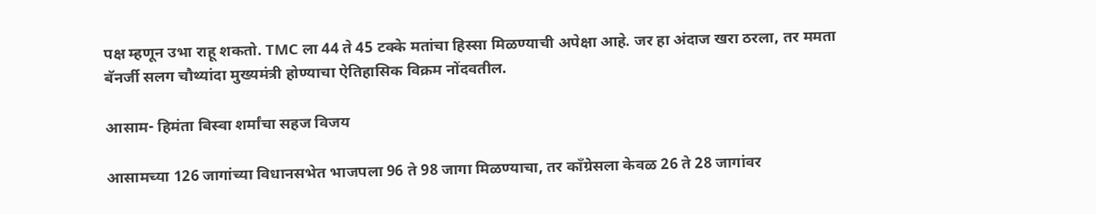पक्ष म्हणून उभा राहू शकतो. TMC ला 44 ते 45 टक्के मतांचा हिस्सा मिळण्याची अपेक्षा आहे. जर हा अंदाज खरा ठरला, तर ममता बॅनर्जी सलग चौथ्यांदा मुख्यमंत्री होण्याचा ऐतिहासिक विक्रम नोंदवतील.

आसाम- हिमंता बिस्वा शर्मांचा सहज विजय

आसामच्या 126 जागांच्या विधानसभेत भाजपला 96 ते 98 जागा मिळण्याचा, तर काँग्रेसला केवळ 26 ते 28 जागांवर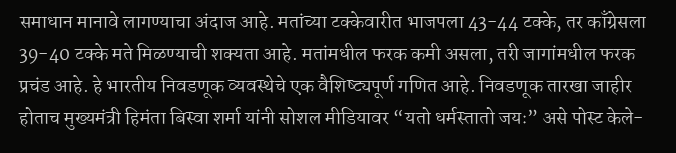समाधान मानावे लागण्याचा अंदाज आहे. मतांच्या टक्केवारीत भाजपला 43-44 टक्के, तर काँग्रेसला 39-40 टक्के मते मिळण्याची शक्यता आहे. मतांमधील फरक कमी असला, तरी जागांमधील फरक प्रचंड आहे. हे भारतीय निवडणूक व्यवस्थेचे एक वैशिष्ट्यपूर्ण गणित आहे. निवडणूक तारखा जाहीर होताच मुख्यमंत्री हिमंता बिस्वा शर्मा यांनी सोशल मीडियावर “यतो धर्मस्तातो जयः” असे पोस्ट केले-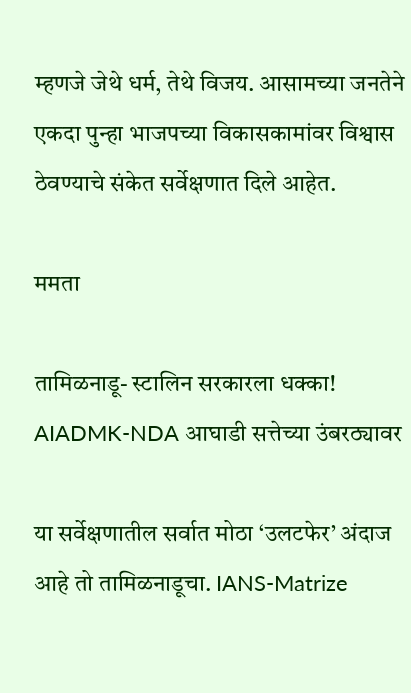म्हणजे जेथे धर्म, तेथे विजय. आसामच्या जनतेने एकदा पुन्हा भाजपच्या विकासकामांवर विश्वास ठेवण्याचे संकेत सर्वेक्षणात दिले आहेत.

ममता

तामिळनाडू- स्टालिन सरकारला धक्का! AIADMK-NDA आघाडी सत्तेच्या उंबरठ्यावर

या सर्वेक्षणातील सर्वात मोठा ‘उलटफेर’ अंदाज आहे तो तामिळनाडूचा. IANS-Matrize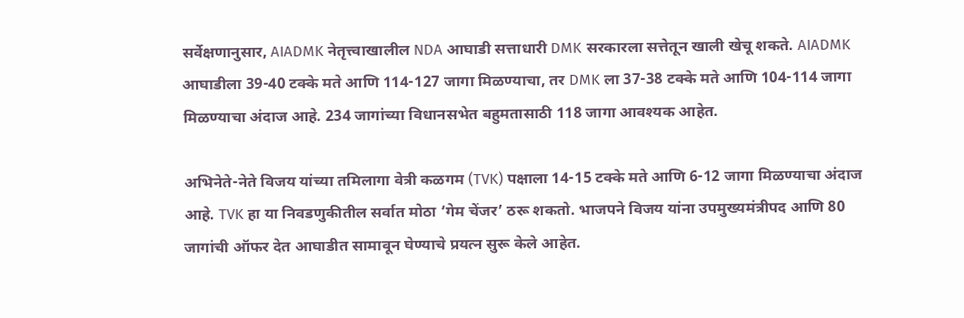सर्वेक्षणानुसार, AIADMK नेतृत्त्वाखालील NDA आघाडी सत्ताधारी DMK सरकारला सत्तेतून खाली खेचू शकते. AIADMK आघाडीला 39-40 टक्के मते आणि 114-127 जागा मिळण्याचा, तर DMK ला 37-38 टक्के मते आणि 104-114 जागा मिळण्याचा अंदाज आहे. 234 जागांच्या विधानसभेत बहुमतासाठी 118 जागा आवश्यक आहेत.

अभिनेते-नेते विजय यांच्या तमिलागा वेत्री कळगम (TVK) पक्षाला 14-15 टक्के मते आणि 6-12 जागा मिळण्याचा अंदाज आहे. TVK हा या निवडणुकीतील सर्वात मोठा ‘गेम चेंजर’ ठरू शकतो. भाजपने विजय यांना उपमुख्यमंत्रीपद आणि 80 जागांची ऑफर देत आघाडीत सामावून घेण्याचे प्रयत्न सुरू केले आहेत.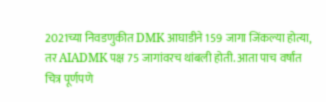2021च्या निवडणुकीत DMK आघाडीने 159 जागा जिंकल्या होत्या, तर AIADMK पक्ष 75 जागांवरच थांबली होती. आता पाच वर्षांत चित्र पूर्णपणे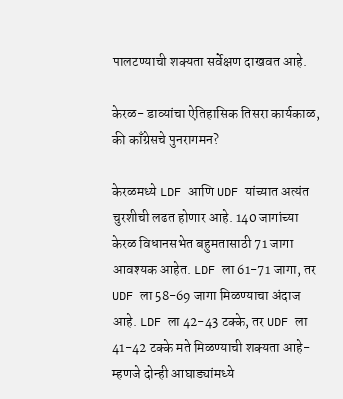पालटण्याची शक्यता सर्वेक्षण दाखवत आहे.

केरळ- डाव्यांचा ऐतिहासिक तिसरा कार्यकाळ, की काँग्रेसचे पुनरागमन?

केरळमध्ये LDF आणि UDF यांच्यात अत्यंत चुरशीची लढत होणार आहे. 140 जागांच्या केरळ विधानसभेत बहुमतासाठी 71 जागा आवश्यक आहेत. LDF ला 61-71 जागा, तर UDF ला 58-69 जागा मिळण्याचा अंदाज आहे. LDF ला 42-43 टक्के, तर UDF ला 41-42 टक्के मते मिळण्याची शक्यता आहे- म्हणजे दोन्ही आघाड्यांमध्ये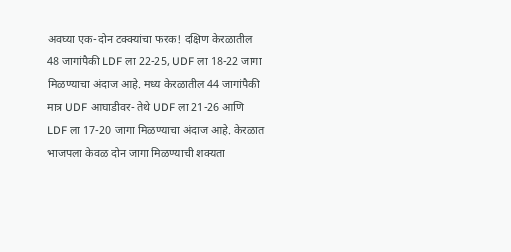अवघ्या एक-दोन टक्क्यांचा फरक! दक्षिण केरळातील 48 जागांपैकी LDF ला 22-25, UDF ला 18-22 जागा मिळण्याचा अंदाज आहे. मध्य केरळातील 44 जागांपैकी मात्र UDF आघाडीवर- तेथे UDF ला 21-26 आणि LDF ला 17-20 जागा मिळण्याचा अंदाज आहे. केरळात भाजपला केवळ दोन जागा मिळण्याची शक्यता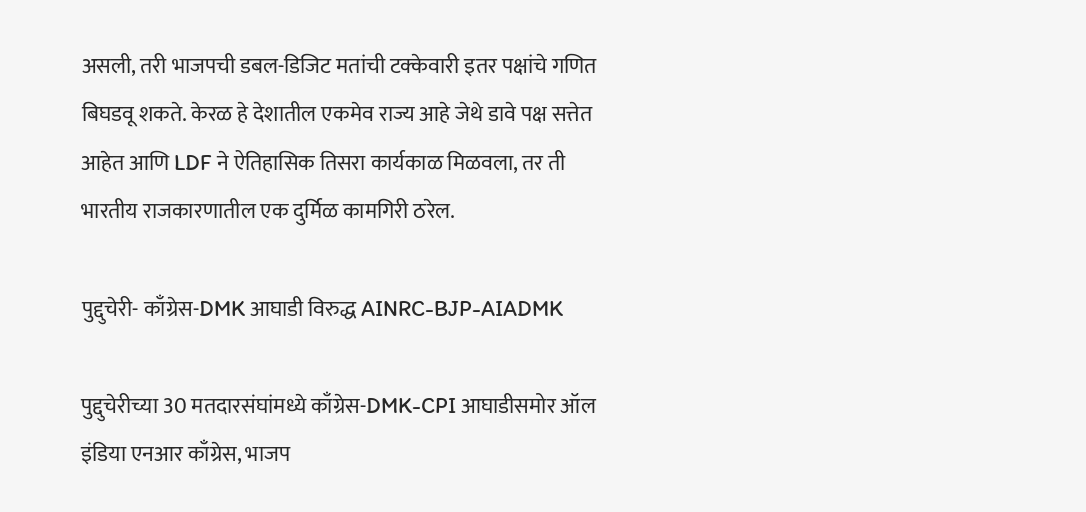असली, तरी भाजपची डबल-डिजिट मतांची टक्केवारी इतर पक्षांचे गणित बिघडवू शकते. केरळ हे देशातील एकमेव राज्य आहे जेथे डावे पक्ष सत्तेत आहेत आणि LDF ने ऐतिहासिक तिसरा कार्यकाळ मिळवला, तर ती भारतीय राजकारणातील एक दुर्मिळ कामगिरी ठरेल.

पुद्दुचेरी- काँग्रेस-DMK आघाडी विरुद्ध AINRC-BJP-AIADMK

पुद्दुचेरीच्या 30 मतदारसंघांमध्ये काँग्रेस-DMK-CPI आघाडीसमोर ऑल इंडिया एनआर काँग्रेस, भाजप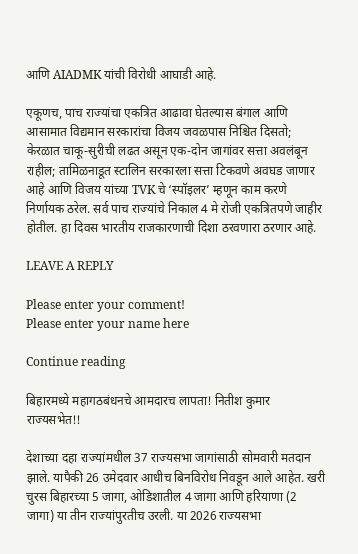आणि AIADMK यांची विरोधी आघाडी आहे.

एकूणच, पाच राज्यांचा एकत्रित आढावा घेतल्यास बंगाल आणि आसामात विद्यमान सरकारांचा विजय जवळपास निश्चित दिसतो; केरळात चाकू-सुरीची लढत असून एक-दोन जागांवर सत्ता अवलंबून राहील; तामिळनाडूत स्टालिन सरकारला सत्ता टिकवणे अवघड जाणार आहे आणि विजय यांच्या TVK चे ‘स्पॉइलर’ म्हणून काम करणे निर्णायक ठरेल. सर्व पाच राज्यांचे निकाल 4 मे रोजी एकत्रितपणे जाहीर होतील. हा दिवस भारतीय राजकारणाची दिशा ठरवणारा ठरणार आहे.

LEAVE A REPLY

Please enter your comment!
Please enter your name here

Continue reading

बिहारमध्ये महागठबंधनचे आमदारच लापता! नितीश कुमार राज्यसभेत!!

देशाच्या दहा राज्यांमधील 37 राज्यसभा जागांसाठी सोमवारी मतदान झाले. यापैकी 26 उमेदवार आधीच बिनविरोध निवडून आले आहेत. खरी चुरस बिहारच्या 5 जागा, ओडिशातील 4 जागा आणि हरियाणा (2 जागा) या तीन राज्यांपुरतीच उरली. या 2026 राज्यसभा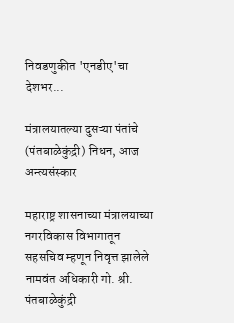निवडणुकीत 'एनडीए'चा देशभर...

मंत्रालयातल्या दुसऱ्या पंतांचे (पंतबाळेकुंद्री) निधन, आज अन्त्यसंस्कार

महाराष्ट्र शासनाच्या मंत्रालयाच्या नगरविकास विभागातून सहसचिव म्हणून निवृत्त झालेले नामवंत अधिकारी गो. श्री. पंतबाळेकुंद्री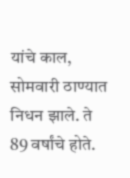यांचे काल, सोमवारी ठाण्यात निधन झाले. ते 89 वर्षांचे होते.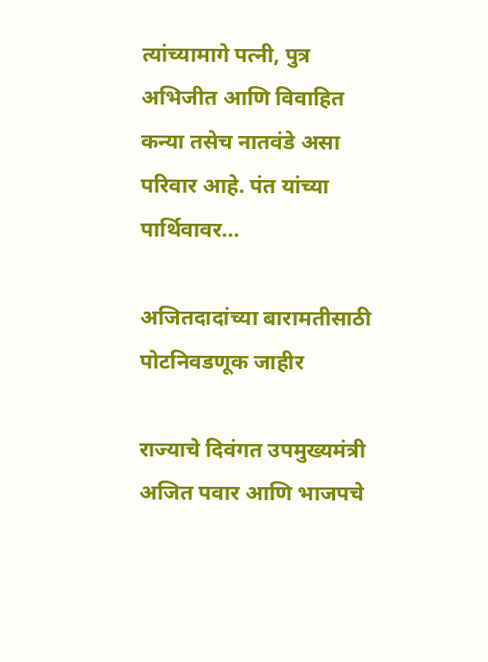त्यांच्यामागे पत्नी, पुत्र अभिजीत आणि विवाहित कन्या तसेच नातवंडे असा परिवार आहे. पंत यांच्या पार्थिवावर...

अजितदादांच्या बारामतीसाठी पोटनिवडणूक जाहीर

राज्याचे दिवंगत उपमुख्यमंत्री अजित पवार आणि भाजपचे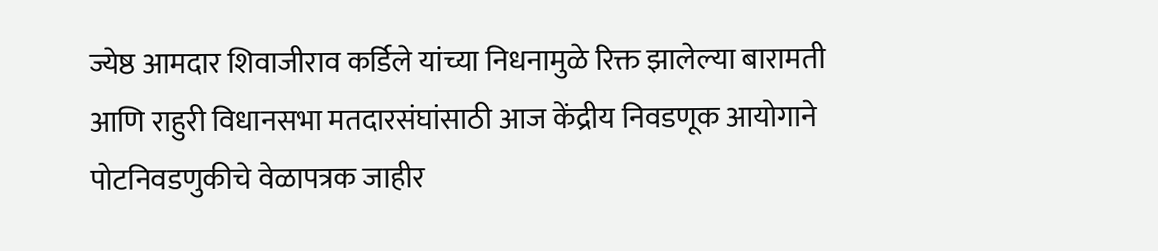ज्येष्ठ आमदार शिवाजीराव कर्डिले यांच्या निधनामुळे रिक्त झालेल्या बारामती आणि राहुरी विधानसभा मतदारसंघांसाठी आज केंद्रीय निवडणूक आयोगाने पोटनिवडणुकीचे वेळापत्रक जाहीर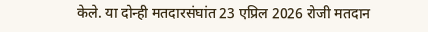केले. या दोन्ही मतदारसंघांत 23 एप्रिल 2026 रोजी मतदान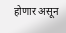होणार असून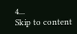4...
Skip to content